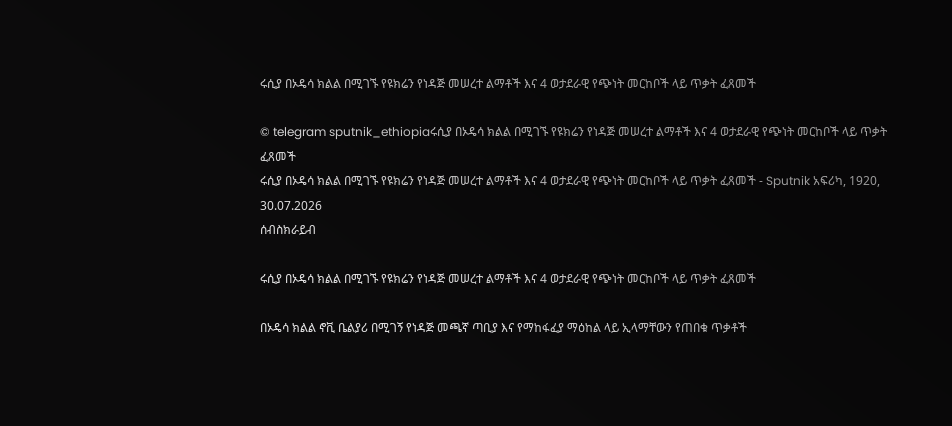ሩሲያ በኦዴሳ ክልል በሚገኙ የዩክሬን የነዳጅ መሠረተ ልማቶች እና 4 ወታደራዊ የጭነት መርከቦች ላይ ጥቃት ፈጸመች

© telegram sputnik_ethiopiaሩሲያ በኦዴሳ ክልል በሚገኙ የዩክሬን የነዳጅ መሠረተ ልማቶች እና 4 ወታደራዊ የጭነት መርከቦች ላይ ጥቃት ፈጸመች
ሩሲያ በኦዴሳ ክልል በሚገኙ የዩክሬን የነዳጅ መሠረተ ልማቶች እና 4 ወታደራዊ የጭነት መርከቦች ላይ ጥቃት ፈጸመች - Sputnik አፍሪካ, 1920, 30.07.2026
ሰብስክራይብ

ሩሲያ በኦዴሳ ክልል በሚገኙ የዩክሬን የነዳጅ መሠረተ ልማቶች እና 4 ወታደራዊ የጭነት መርከቦች ላይ ጥቃት ፈጸመች

በኦዴሳ ክልል ኖቪ ቤልያሪ በሚገኝ የነዳጅ መጫኛ ጣቢያ እና የማከፋፈያ ማዕከል ላይ ኢላማቸውን የጠበቁ ጥቃቶች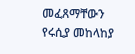መፈጸማቸውን የሩሲያ መከላከያ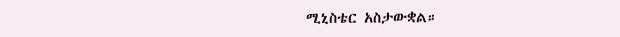ሚኒስቴር አስታውቋል።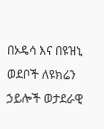በኦዴሳ እና በዩዝኒ ወደቦች ለዩክሬን ኃይሎች ወታደራዊ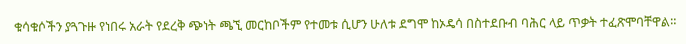ቁሳቁሶችን ያጓጉዙ የነበሩ አራት የደረቅ ጭነት ጫኚ መርከቦችም የተመቱ ሲሆን ሁለቱ ደግሞ ከኦዴሳ በስተደቡብ ባሕር ላይ ጥቃት ተፈጽሞባቸዋል።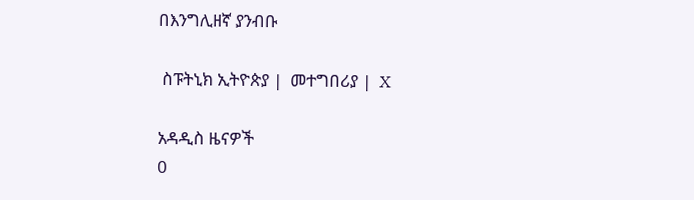በእንግሊዘኛ ያንብቡ

 ስፑትኒክ ኢትዮጵያ |  መተግበሪያ |  X

አዳዲስ ዜናዎች
0